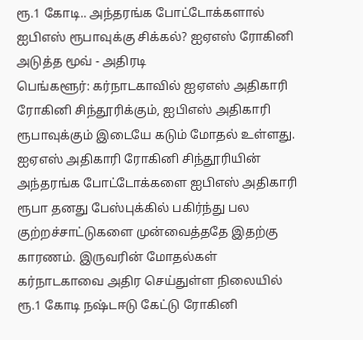ரூ.1 கோடி.. அந்தரங்க போட்டோக்களால் ஐபிஎஸ் ரூபாவுக்கு சிக்கல்? ஐஏஎஸ் ரோகினி அடுத்த மூவ் - அதிரடி
பெங்களூர்: கர்நாடகாவில் ஐஏஎஸ் அதிகாரி ரோகினி சிந்தூரிக்கும், ஐபிஎஸ் அதிகாரி ரூபாவுக்கும் இடையே கடும் மோதல் உள்ளது. ஐஏஎஸ் அதிகாரி ரோகினி சிந்தூரியின் அந்தரங்க போட்டோக்களை ஐபிஎஸ் அதிகாரி ரூபா தனது பேஸ்புக்கில் பகிர்ந்து பல குற்றச்சாட்டுகளை முன்வைத்ததே இதற்கு காரணம். இருவரின் மோதல்கள் கர்நாடகாவை அதிர செய்துள்ள நிலையில் ரூ.1 கோடி நஷ்டஈடு கேட்டு ரோகினி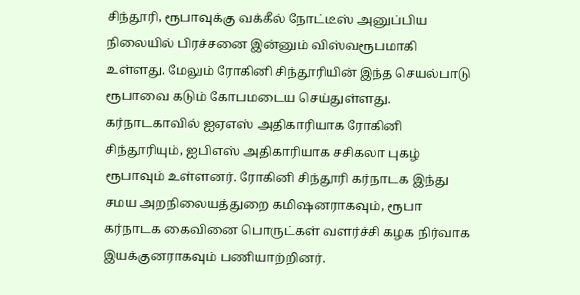சிந்தூரி, ரூபாவுக்கு வக்கீல் நோட்டீஸ் அனுப்பிய நிலையில் பிரச்சனை இன்னும் விஸ்வரூபமாகி உள்ளது. மேலும் ரோகினி சிந்தூரியின் இந்த செயல்பாடு ரூபாவை கடும் கோபமடைய செய்துள்ளது.
கர்நாடகாவில் ஐஏஎஸ் அதிகாரியாக ரோகினி சிந்தூரியும், ஐபிஎஸ் அதிகாரியாக சசிகலா புகழ் ரூபாவும் உள்ளனர். ரோகினி சிந்தூரி கர்நாடக இந்து சமய அறநிலையத்துறை கமிஷனராகவும், ரூபா கர்நாடக கைவினை பொருட்கள் வளர்ச்சி கழக நிர்வாக இயக்குனராகவும் பணியாற்றினர்.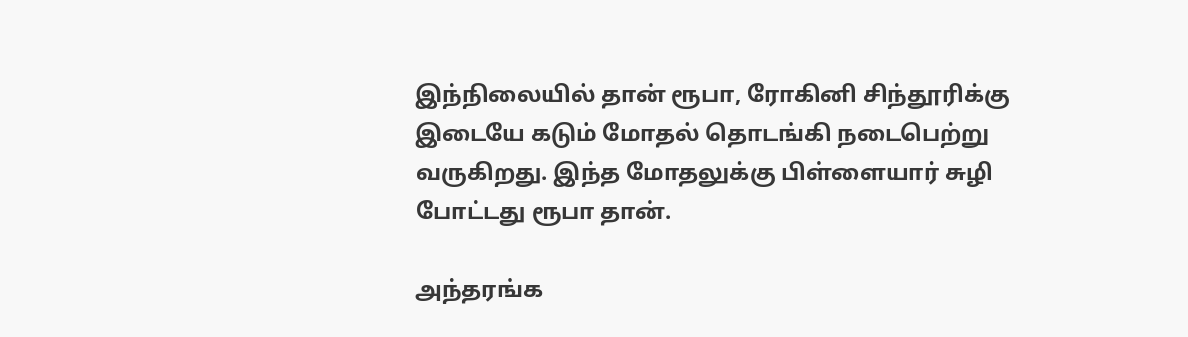இந்நிலையில் தான் ரூபா, ரோகினி சிந்தூரிக்கு இடையே கடும் மோதல் தொடங்கி நடைபெற்று வருகிறது. இந்த மோதலுக்கு பிள்ளையார் சுழி போட்டது ரூபா தான்.

அந்தரங்க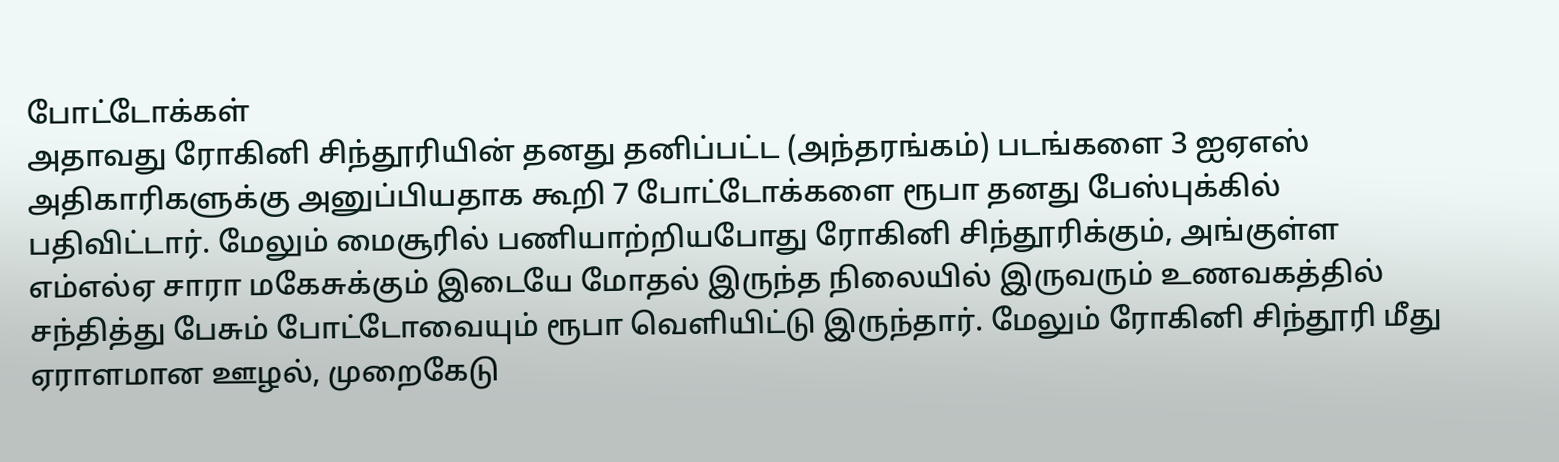போட்டோக்கள்
அதாவது ரோகினி சிந்தூரியின் தனது தனிப்பட்ட (அந்தரங்கம்) படங்களை 3 ஐஏஎஸ் அதிகாரிகளுக்கு அனுப்பியதாக கூறி 7 போட்டோக்களை ரூபா தனது பேஸ்புக்கில் பதிவிட்டார். மேலும் மைசூரில் பணியாற்றியபோது ரோகினி சிந்தூரிக்கும், அங்குள்ள எம்எல்ஏ சாரா மகேசுக்கும் இடையே மோதல் இருந்த நிலையில் இருவரும் உணவகத்தில் சந்தித்து பேசும் போட்டோவையும் ரூபா வெளியிட்டு இருந்தார். மேலும் ரோகினி சிந்தூரி மீது ஏராளமான ஊழல், முறைகேடு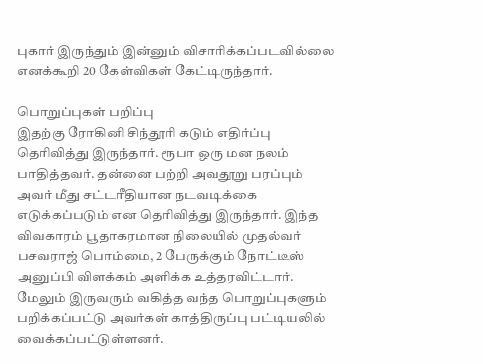புகார் இருந்தும் இன்னும் விசாரிக்கப்படவில்லை எனக்கூறி 20 கேள்விகள் கேட்டிருந்தார்.

பொறுப்புகள் பறிப்பு
இதற்கு ரோகினி சிந்தூரி கடும் எதிர்ப்பு தெரிவித்து இருந்தார். ரூபா ஒரு மன நலம் பாதித்தவர். தன்னை பற்றி அவதூறு பரப்பும் அவர் மீது சட்டரீதியான நடவடிக்கை எடுக்கப்படும் என தெரிவித்து இருந்தார். இந்த விவகாரம் பூதாகரமான நிலையில் முதல்வர் பசவராஜ் பொம்மை, 2 பேருக்கும் நோட்டீஸ் அனுப்பி விளக்கம் அளிக்க உத்தரவிட்டார். மேலும் இருவரும் வகித்த வந்த பொறுப்புகளும் பறிக்கப்பட்டு அவர்கள் காத்திருப்பு பட்டியலில் வைக்கப்பட்டுள்ளனர்.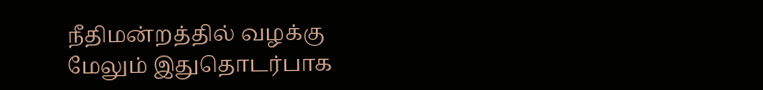நீதிமன்றத்தில் வழக்கு
மேலும் இதுதொடர்பாக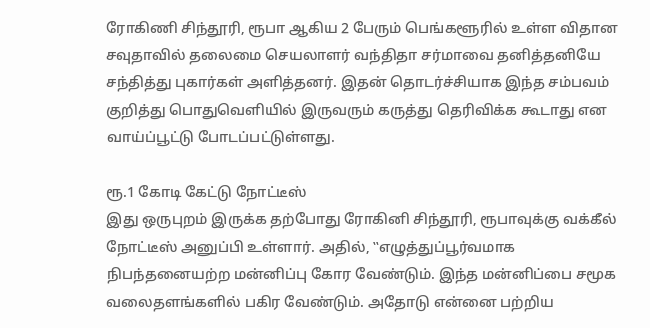ரோகிணி சிந்தூரி, ரூபா ஆகிய 2 பேரும் பெங்களூரில் உள்ள விதான சவுதாவில் தலைமை செயலாளர் வந்திதா சர்மாவை தனித்தனியே சந்தித்து புகார்கள் அளித்தனர். இதன் தொடர்ச்சியாக இந்த சம்பவம் குறித்து பொதுவெளியில் இருவரும் கருத்து தெரிவிக்க கூடாது என வாய்ப்பூட்டு போடப்பட்டுள்ளது.

ரூ.1 கோடி கேட்டு நோட்டீஸ்
இது ஒருபுறம் இருக்க தற்போது ரோகினி சிந்தூரி, ரூபாவுக்கு வக்கீல் நோட்டீஸ் அனுப்பி உள்ளார். அதில், ‛‛எழுத்துப்பூர்வமாக நிபந்தனையற்ற மன்னிப்பு கோர வேண்டும். இந்த மன்னிப்பை சமூக வலைதளங்களில் பகிர வேண்டும். அதோடு என்னை பற்றிய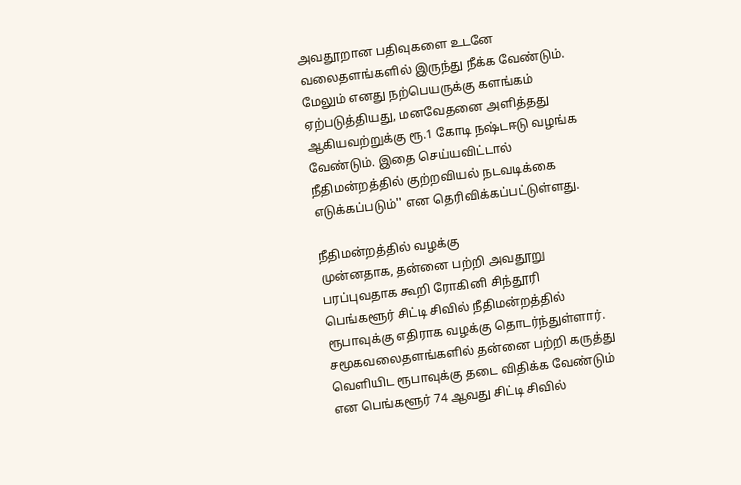அவதூறான பதிவுகளை உடனே வலைதளங்களில் இருந்து நீக்க வேண்டும். மேலும் எனது நற்பெயருக்கு களங்கம் ஏற்படுத்தியது, மனவேதனை அளித்தது ஆகியவற்றுக்கு ரூ.1 கோடி நஷ்டஈடு வழங்க வேண்டும். இதை செய்யவிட்டால் நீதிமன்றத்தில் குற்றவியல் நடவடிக்கை எடுக்கப்படும்'' என தெரிவிக்கப்பட்டுள்ளது.

நீதிமன்றத்தில் வழக்கு
முன்னதாக, தன்னை பற்றி அவதூறு பரப்புவதாக கூறி ரோகினி சிந்தூரி பெங்களூர் சிட்டி சிவில் நீதிமன்றத்தில் ரூபாவுக்கு எதிராக வழக்கு தொடர்ந்துள்ளார். சமூகவலைதளங்களில் தன்னை பற்றி கருத்து வெளியிட ரூபாவுக்கு தடை விதிக்க வேண்டும் என பெங்களூர் 74 ஆவது சிட்டி சிவில்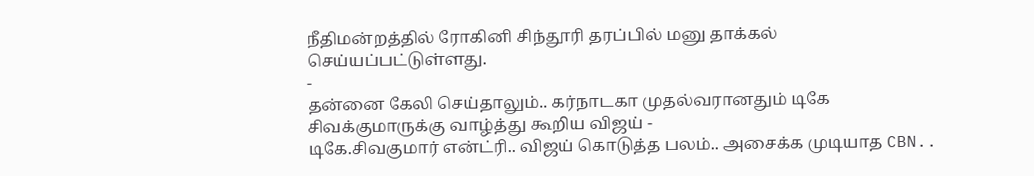நீதிமன்றத்தில் ரோகினி சிந்தூரி தரப்பில் மனு தாக்கல் செய்யப்பட்டுள்ளது.
-
தன்னை கேலி செய்தாலும்.. கர்நாடகா முதல்வரானதும் டிகே சிவக்குமாருக்கு வாழ்த்து கூறிய விஜய் -
டிகே.சிவகுமார் என்ட்ரி.. விஜய் கொடுத்த பலம்.. அசைக்க முடியாத CBN..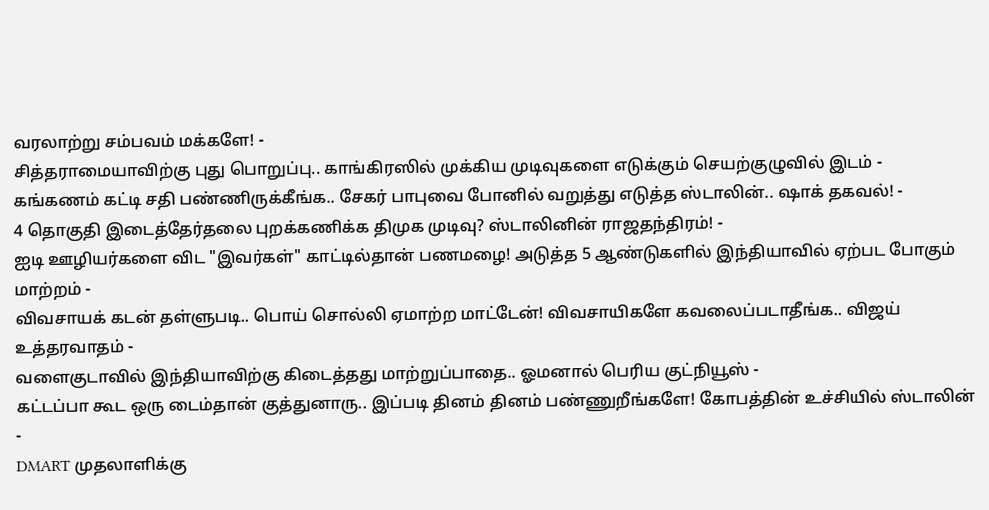வரலாற்று சம்பவம் மக்களே! -
சித்தராமையாவிற்கு புது பொறுப்பு.. காங்கிரஸில் முக்கிய முடிவுகளை எடுக்கும் செயற்குழுவில் இடம் -
கங்கணம் கட்டி சதி பண்ணிருக்கீங்க.. சேகர் பாபுவை போனில் வறுத்து எடுத்த ஸ்டாலின்.. ஷாக் தகவல்! -
4 தொகுதி இடைத்தேர்தலை புறக்கணிக்க திமுக முடிவு? ஸ்டாலினின் ராஜதந்திரம்! -
ஐடி ஊழியர்களை விட "இவர்கள்" காட்டில்தான் பணமழை! அடுத்த 5 ஆண்டுகளில் இந்தியாவில் ஏற்பட போகும் மாற்றம் -
விவசாயக் கடன் தள்ளுபடி.. பொய் சொல்லி ஏமாற்ற மாட்டேன்! விவசாயிகளே கவலைப்படாதீங்க.. விஜய் உத்தரவாதம் -
வளைகுடாவில் இந்தியாவிற்கு கிடைத்தது மாற்றுப்பாதை.. ஓமனால் பெரிய குட்நியூஸ் -
கட்டப்பா கூட ஒரு டைம்தான் குத்துனாரு.. இப்படி தினம் தினம் பண்ணுறீங்களே! கோபத்தின் உச்சியில் ஸ்டாலின் -
DMART முதலாளிக்கு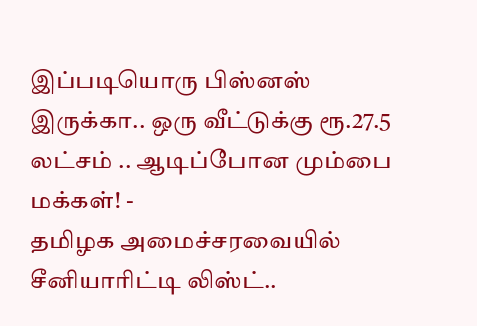இப்படியொரு பிஸ்னஸ் இருக்கா.. ஒரு வீட்டுக்கு ரூ.27.5 லட்சம் .. ஆடிப்போன மும்பை மக்கள்! -
தமிழக அமைச்சரவையில் சீனியாரிட்டி லிஸ்ட்..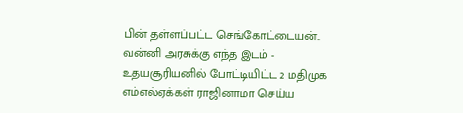பின் தள்ளப்பட்ட செங்கோட்டையன்.. வன்னி அரசுக்கு எந்த இடம் -
உதயசூரியனில் போட்டியிட்ட 2 மதிமுக எம்எல்ஏக்கள் ராஜினாமா செய்ய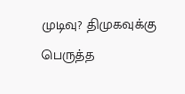முடிவு? திமுகவுக்கு பெருத்த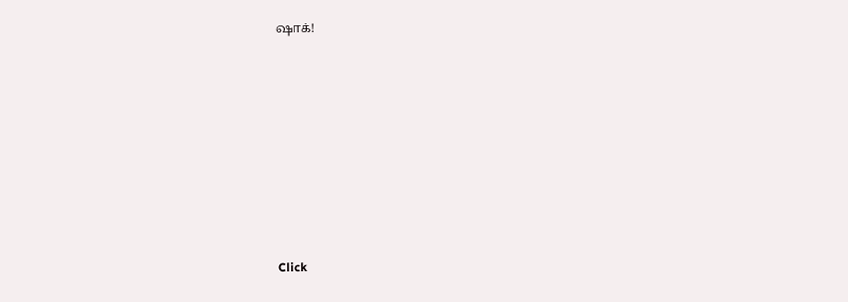ஷாக்!












Click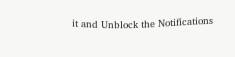it and Unblock the Notifications